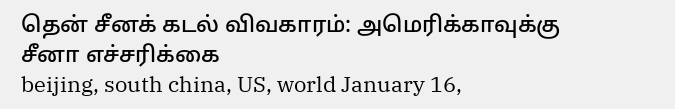தென் சீனக் கடல் விவகாரம்: அமெரிக்காவுக்கு சீனா எச்சரிக்கை
beijing, south china, US, world January 16,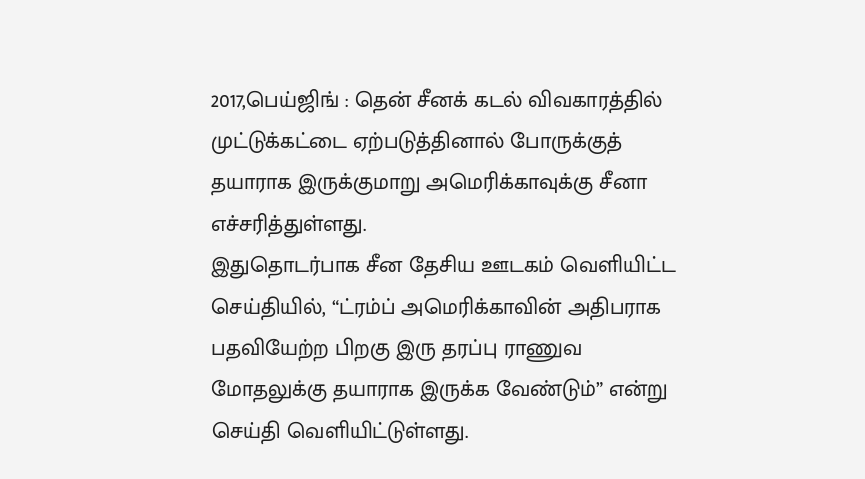2017,பெய்ஜிங் : தென் சீனக் கடல் விவகாரத்தில் முட்டுக்கட்டை ஏற்படுத்தினால் போருக்குத் தயாராக இருக்குமாறு அமெரிக்காவுக்கு சீனா எச்சரித்துள்ளது.
இதுதொடர்பாக சீன தேசிய ஊடகம் வெளியிட்ட செய்தியில், “ட்ரம்ப் அமெரிக்காவின் அதிபராக பதவியேற்ற பிறகு இரு தரப்பு ராணுவ மோதலுக்கு தயாராக இருக்க வேண்டும்” என்று செய்தி வெளியிட்டுள்ளது.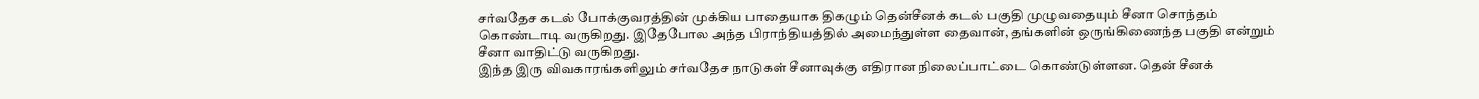சர்வதேச கடல் போக்குவரத்தின் முக்கிய பாதையாக திகழும் தென்சீனக் கடல் பகுதி முழுவதையும் சீனா சொந்தம் கொண்டாடி வருகிறது. இதேபோல அந்த பிராந்தியத்தில் அமைந்துள்ள தைவான், தங்களின் ஒருங்கிணைந்த பகுதி என்றும் சீனா வாதிட்டு வருகிறது.
இந்த இரு விவகாரங்களிலும் சர்வதேச நாடுகள் சீனாவுக்கு எதிரான நிலைப்பாட்டை கொண்டுள்ளன. தென் சீனக்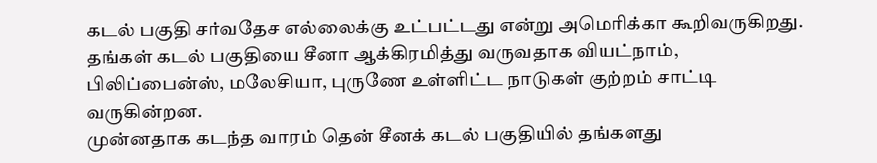கடல் பகுதி சர்வதேச எல்லைக்கு உட்பட்டது என்று அமெரிக்கா கூறிவருகிறது.
தங்கள் கடல் பகுதியை சீனா ஆக்கிரமித்து வருவதாக வியட்நாம், பிலிப்பைன்ஸ், மலேசியா, புருணே உள்ளிட்ட நாடுகள் குற்றம் சாட்டி வருகின்றன.
முன்னதாக கடந்த வாரம் தென் சீனக் கடல் பகுதியில் தங்களது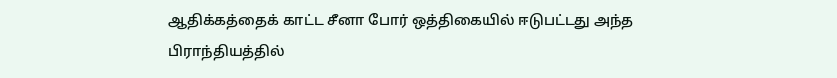ஆதிக்கத்தைக் காட்ட சீனா போர் ஒத்திகையில் ஈடுபட்டது அந்த பிராந்தியத்தில்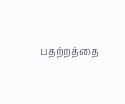பதற்றத்தை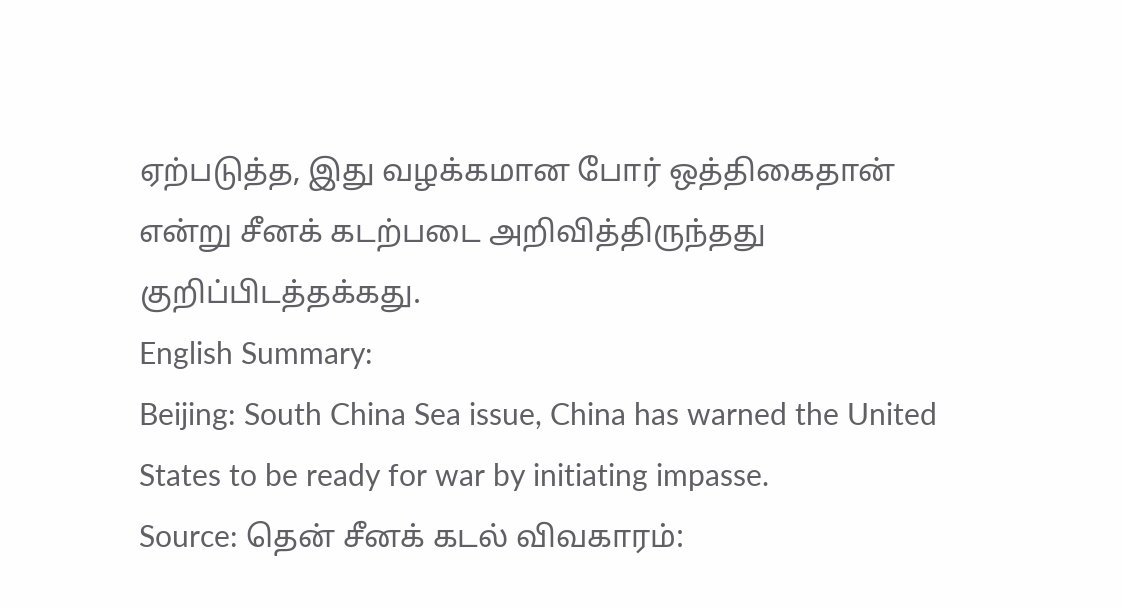ஏற்படுத்த, இது வழக்கமான போர் ஒத்திகைதான் என்று சீனக் கடற்படை அறிவித்திருந்தது குறிப்பிடத்தக்கது.
English Summary:
Beijing: South China Sea issue, China has warned the United States to be ready for war by initiating impasse.
Source: தென் சீனக் கடல் விவகாரம்: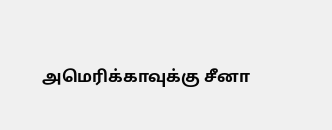அமெரிக்காவுக்கு சீனா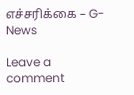எச்சரிக்கை – G-News

Leave a comment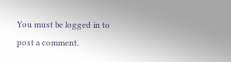You must be logged in to post a comment.